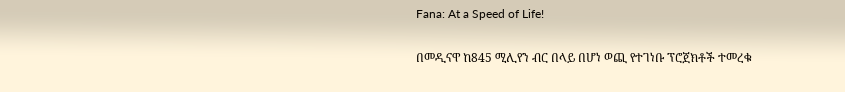Fana: At a Speed of Life!

በመዲናዋ ከ845 ሚሊየን ብር በላይ በሆነ ወጪ የተገነቡ ፕሮጀክቶች ተመረቁ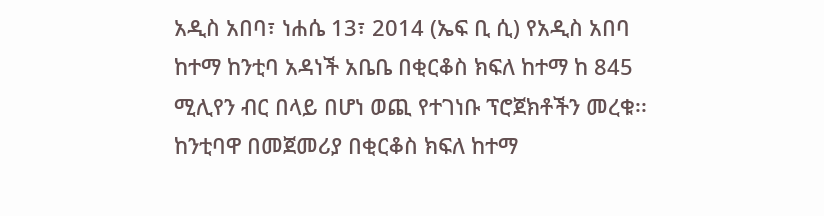አዲስ አበባ፣ ነሐሴ 13፣ 2014 (ኤፍ ቢ ሲ) የአዲስ አበባ ከተማ ከንቲባ አዳነች አቤቤ በቂርቆስ ክፍለ ከተማ ከ 845 ሚሊየን ብር በላይ በሆነ ወጪ የተገነቡ ፕሮጀክቶችን መረቁ፡፡ ከንቲባዋ በመጀመሪያ በቂርቆስ ክፍለ ከተማ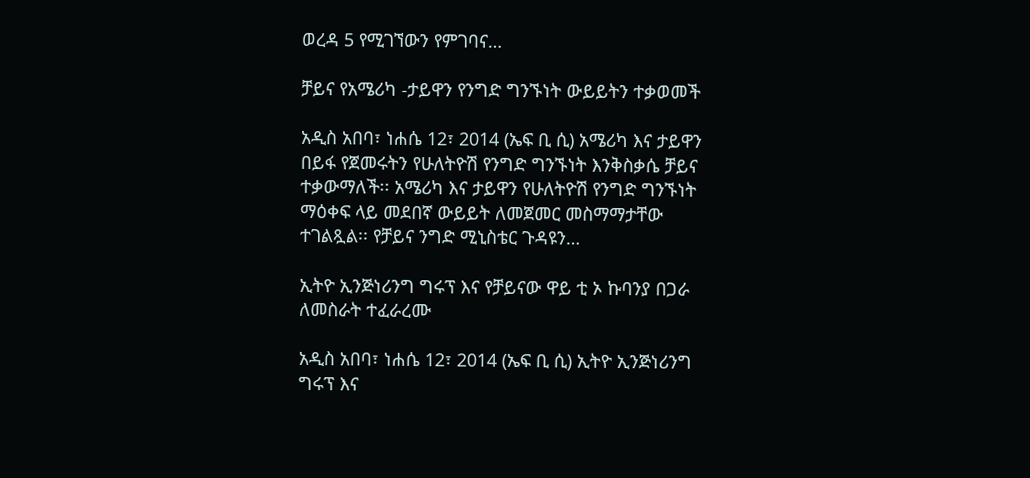ወረዳ 5 የሚገኘውን የምገባና…

ቻይና የአሜሪካ -ታይዋን የንግድ ግንኙነት ውይይትን ተቃወመች

አዲስ አበባ፣ ነሐሴ 12፣ 2014 (ኤፍ ቢ ሲ) አሜሪካ እና ታይዋን በይፋ የጀመሩትን የሁለትዮሽ የንግድ ግንኙነት እንቅስቃሴ ቻይና ተቃውማለች፡፡ አሜሪካ እና ታይዋን የሁለትዮሽ የንግድ ግንኙነት ማዕቀፍ ላይ መደበኛ ውይይት ለመጀመር መስማማታቸው ተገልጿል፡፡ የቻይና ንግድ ሚኒስቴር ጉዳዩን…

ኢትዮ ኢንጅነሪንግ ግሩፕ እና የቻይናው ዋይ ቲ ኦ ኩባንያ በጋራ ለመስራት ተፈራረሙ

አዲስ አበባ፣ ነሐሴ 12፣ 2014 (ኤፍ ቢ ሲ) ኢትዮ ኢንጅነሪንግ ግሩፕ እና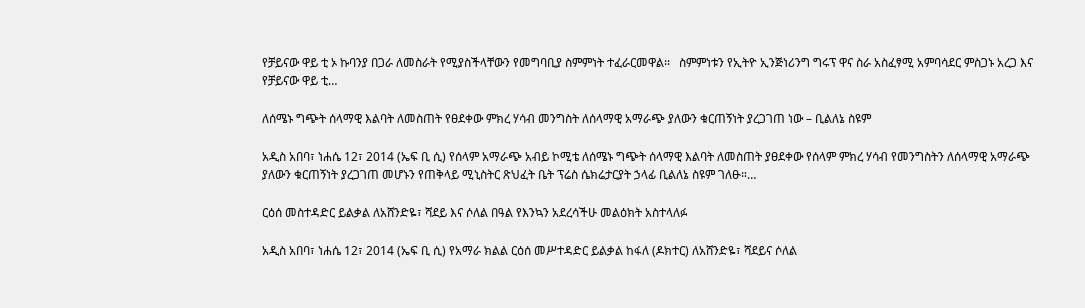የቻይናው ዋይ ቲ ኦ ኩባንያ በጋራ ለመስራት የሚያስችላቸውን የመግባቢያ ስምምነት ተፈራርመዋል፡፡   ስምምነቱን የኢትዮ ኢንጅነሪንግ ግሩፕ ዋና ስራ አስፈፃሚ አምባሳደር ምስጋኑ አረጋ እና የቻይናው ዋይ ቲ…

ለሰሜኑ ግጭት ሰላማዊ እልባት ለመስጠት የፀደቀው ምክረ ሃሳብ መንግስት ለሰላማዊ አማራጭ ያለውን ቁርጠኝነት ያረጋገጠ ነው – ቢልለኔ ስዩም

አዲስ አበባ፣ ነሐሴ 12፣ 2014 (ኤፍ ቢ ሲ) የሰላም አማራጭ አብይ ኮሚቴ ለሰሜኑ ግጭት ሰላማዊ እልባት ለመስጠት ያፀደቀው የሰላም ምክረ ሃሳብ የመንግስትን ለሰላማዊ አማራጭ ያለውን ቁርጠኝነት ያረጋገጠ መሆኑን የጠቅላይ ሚኒስትር ጽህፈት ቤት ፕሬስ ሴክሬታርያት ኃላፊ ቢልለኔ ስዩም ገለፁ።…

ርዕሰ መስተዳድር ይልቃል ለአሸንድዬ፣ ሻደይ እና ሶለል በዓል የእንኳን አደረሳችሁ መልዕክት አስተላለፉ

አዲስ አበባ፣ ነሐሴ 12፣ 2014 (ኤፍ ቢ ሲ) የአማራ ክልል ርዕሰ መሥተዳድር ይልቃል ከፋለ (ዶክተር) ለአሸንድዬ፣ ሻደይና ሶለል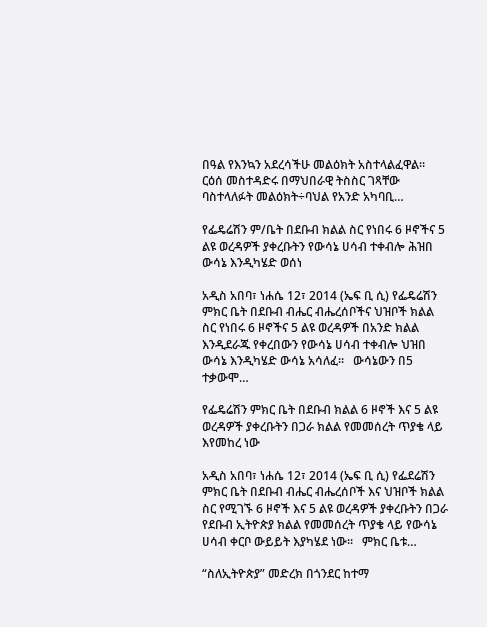በዓል የእንኳን አደረሳችሁ መልዕክት አስተላልፈዋል።   ርዕሰ መስተዳድሩ በማህበራዊ ትስስር ገጻቸው ባስተላለፉት መልዕክት÷ባህል የአንድ አካባቢ…

የፌዴሬሽን ም/ቤት በደቡብ ክልል ስር የነበሩ 6 ዞኖችና 5 ልዩ ወረዳዎች ያቀረቡትን የውሳኔ ሀሳብ ተቀብሎ ሕዝበ ውሳኔ እንዲካሄድ ወሰነ

አዲስ አበባ፣ ነሐሴ 12፣ 2014 (ኤፍ ቢ ሲ) የፌዴሬሽን ምክር ቤት በደቡብ ብሔር ብሔረሰቦችና ህዝቦች ክልል ስር የነበሩ 6 ዞኖችና 5 ልዩ ወረዳዎች በአንድ ክልል እንዲደራጁ የቀረበውን የውሳኔ ሀሳብ ተቀብሎ ህዝበ ውሳኔ እንዲካሄድ ውሳኔ አሳለፈ።   ውሳኔውን በ5 ተቃውሞ…

የፌዴሬሽን ምክር ቤት በደቡብ ክልል 6 ዞኖች እና 5 ልዩ ወረዳዎች ያቀረቡትን በጋራ ክልል የመመሰረት ጥያቄ ላይ እየመከረ ነው

አዲስ አበባ፣ ነሐሴ 12፣ 2014 (ኤፍ ቢ ሲ) የፌደሬሽን ምክር ቤት በደቡብ ብሔር ብሔረሰቦች እና ህዝቦች ክልል ስር የሚገኙ 6 ዞኖች እና 5 ልዩ ወረዳዎች ያቀረቡትን በጋራ የደቡብ ኢትዮጵያ ክልል የመመሰረት ጥያቄ ላይ የውሳኔ ሀሳብ ቀርቦ ውይይት እያካሄደ ነው፡፡   ምክር ቤቱ…

“ስለኢትዮጵያ” መድረክ በጎንደር ከተማ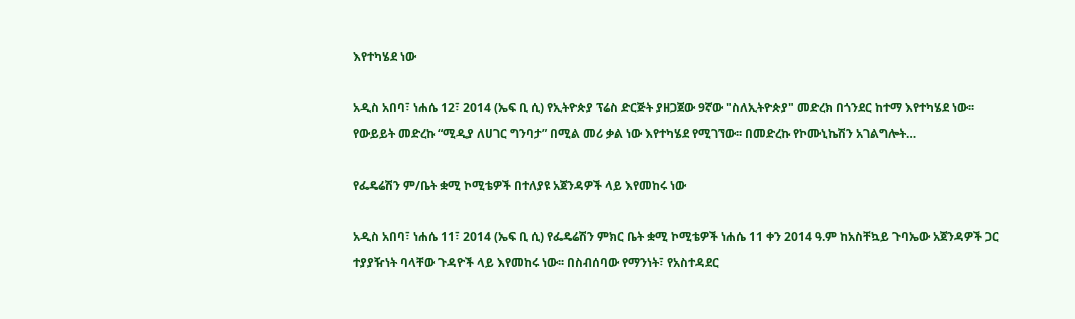እየተካሄደ ነው

አዲስ አበባ፣ ነሐሴ 12፣ 2014 (ኤፍ ቢ ሲ) የኢትዮጵያ ፕሬስ ድርጅት ያዘጋጀው 9ኛው "ስለኢትዮጵያ" መድረክ በጎንደር ከተማ እየተካሄደ ነው፡፡ የውይይት መድረኩ “ሚዲያ ለሀገር ግንባታ” በሚል መሪ ቃል ነው እየተካሄደ የሚገኘው፡፡ በመድረኩ የኮሙኒኬሽን አገልግሎት…

የፌዴሬሽን ም/ቤት ቋሚ ኮሚቴዎች በተለያዩ አጀንዳዎች ላይ እየመከሩ ነው

አዲስ አበባ፣ ነሐሴ 11፣ 2014 (ኤፍ ቢ ሲ) የፌዴሬሽን ምክር ቤት ቋሚ ኮሚቴዎች ነሐሴ 11 ቀን 2014 ዓ.ም ከአስቸኳይ ጉባኤው አጀንዳዎች ጋር ተያያዥነት ባላቸው ጉዳዮች ላይ እየመከሩ ነው፡፡ በስብሰባው የማንነት፣ የአስተዳደር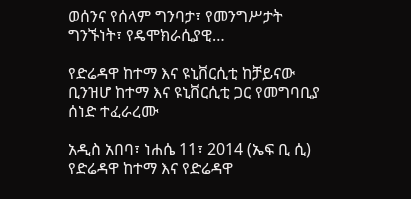ወሰንና የሰላም ግንባታ፣ የመንግሥታት ግንኙነት፣ የዴሞክራሲያዊ…

የድሬዳዋ ከተማ እና ዩኒቨርሲቲ ከቻይናው ቢንዝሆ ከተማ እና ዩኒቨርሲቲ ጋር የመግባቢያ ሰነድ ተፈራረሙ

አዲስ አበባ፣ ነሐሴ 11፣ 2014 (ኤፍ ቢ ሲ) የድሬዳዋ ከተማ እና የድሬዳዋ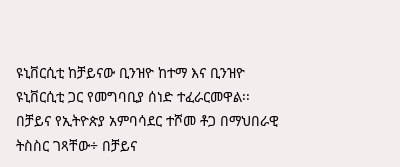ዩኒቨርሲቲ ከቻይናው ቢንዝዮ ከተማ እና ቢንዝዮ ዩኒቨርሲቲ ጋር የመግባቢያ ሰነድ ተፈራርመዋል፡፡   በቻይና የኢትዮጵያ አምባሳደር ተሾመ ቶጋ በማህበራዊ ትስስር ገጻቸው÷ በቻይና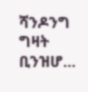ሻንዶንግ ግዛት ቢንዝሆ…